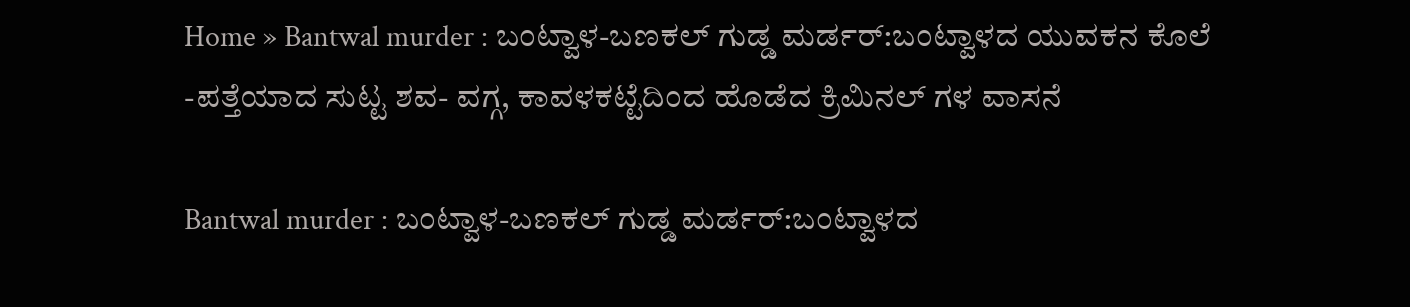Home » Bantwal murder : ಬಂಟ್ವಾಳ-ಬಣಕಲ್ ಗುಡ್ಡ ಮರ್ಡರ್:ಬಂಟ್ವಾಳದ ಯುವಕನ ಕೊಲೆ -ಪತ್ತೆಯಾದ ಸುಟ್ಟ ಶವ- ವಗ್ಗ, ಕಾವಳಕಟ್ಟೆದಿಂದ ಹೊಡೆದ ಕ್ರಿಮಿನಲ್ ಗಳ ವಾಸನೆ

Bantwal murder : ಬಂಟ್ವಾಳ-ಬಣಕಲ್ ಗುಡ್ಡ ಮರ್ಡರ್:ಬಂಟ್ವಾಳದ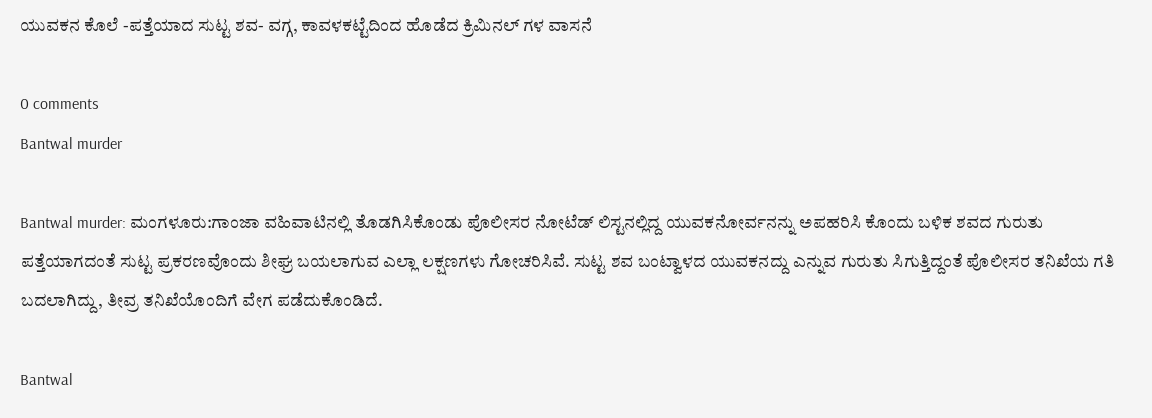ಯುವಕನ ಕೊಲೆ -ಪತ್ತೆಯಾದ ಸುಟ್ಟ ಶವ- ವಗ್ಗ, ಕಾವಳಕಟ್ಟೆದಿಂದ ಹೊಡೆದ ಕ್ರಿಮಿನಲ್ ಗಳ ವಾಸನೆ

0 comments
Bantwal murder

Bantwal murder: ಮಂಗಳೂರು:ಗಾಂಜಾ ವಹಿವಾಟಿನಲ್ಲಿ ತೊಡಗಿಸಿಕೊಂಡು ಪೊಲೀಸರ ನೋಟೆಡ್ ಲಿಸ್ಟನಲ್ಲಿದ್ದ ಯುವಕನೋರ್ವನನ್ನು ಅಪಹರಿಸಿ ಕೊಂದು ಬಳಿಕ ಶವದ ಗುರುತು ಪತ್ತೆಯಾಗದಂತೆ ಸುಟ್ಟ ಪ್ರಕರಣವೊಂದು ಶೀಘ್ರ ಬಯಲಾಗುವ ಎಲ್ಲಾ ಲಕ್ಷಣಗಳು ಗೋಚರಿಸಿವೆ. ಸುಟ್ಟ ಶವ ಬಂಟ್ವಾಳದ ಯುವಕನದ್ದು ಎನ್ನುವ ಗುರುತು ಸಿಗುತ್ತಿದ್ದಂತೆ ಪೊಲೀಸರ ತನಿಖೆಯ ಗತಿ ಬದಲಾಗಿದ್ದು, ತೀವ್ರ ತನಿಖೆಯೊಂದಿಗೆ ವೇಗ ಪಡೆದುಕೊಂಡಿದೆ.

Bantwal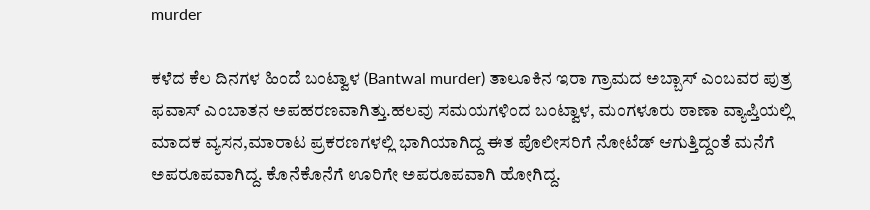murder

ಕಳೆದ ಕೆಲ ದಿನಗಳ ಹಿಂದೆ ಬಂಟ್ವಾಳ (Bantwal murder) ತಾಲೂಕಿನ ಇರಾ ಗ್ರಾಮದ ಅಬ್ಬಾಸ್ ಎಂಬವರ ಪುತ್ರ ಫವಾಸ್ ಎಂಬಾತನ ಅಪಹರಣವಾಗಿತ್ತು.ಹಲವು ಸಮಯಗಳಿಂದ ಬಂಟ್ವಾಳ, ಮಂಗಳೂರು ಠಾಣಾ ವ್ಯಾಪ್ತಿಯಲ್ಲಿ ಮಾದಕ ವ್ಯಸನ,ಮಾರಾಟ ಪ್ರಕರಣಗಳಲ್ಲಿ ಭಾಗಿಯಾಗಿದ್ದ ಈತ ಪೊಲೀಸರಿಗೆ ನೋಟೆಡ್ ಆಗುತ್ತಿದ್ದಂತೆ ಮನೆಗೆ ಅಪರೂಪವಾಗಿದ್ದ. ಕೊನೆಕೊನೆಗೆ ಊರಿಗೇ ಅಪರೂಪವಾಗಿ ಹೋಗಿದ್ದ.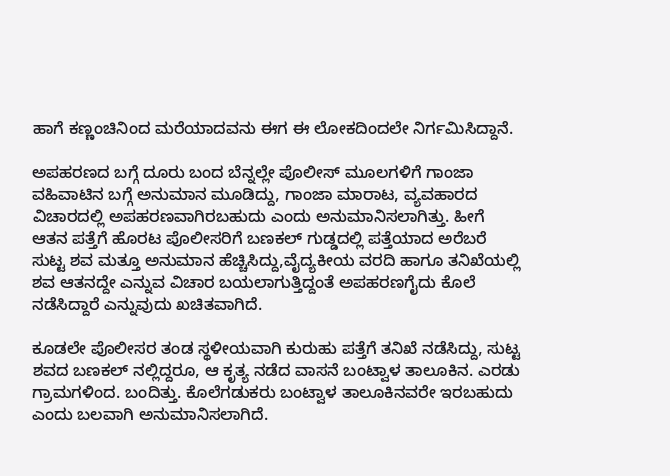ಹಾಗೆ ಕಣ್ಣಂಚಿನಿಂದ ಮರೆಯಾದವನು ಈಗ ಈ ಲೋಕದಿಂದಲೇ ನಿರ್ಗಮಿಸಿದ್ದಾನೆ.

ಅಪಹರಣದ ಬಗ್ಗೆ ದೂರು ಬಂದ ಬೆನ್ನಲ್ಲೇ ಪೊಲೀಸ್ ಮೂಲಗಳಿಗೆ ಗಾಂಜಾ ವಹಿವಾಟಿನ ಬಗ್ಗೆ ಅನುಮಾನ ಮೂಡಿದ್ದು, ಗಾಂಜಾ ಮಾರಾಟ, ವ್ಯವಹಾರದ ವಿಚಾರದಲ್ಲಿ ಅಪಹರಣವಾಗಿರಬಹುದು ಎಂದು ಅನುಮಾನಿಸಲಾಗಿತ್ತು. ಹೀಗೆ ಆತನ ಪತ್ತೆಗೆ ಹೊರಟ ಪೊಲೀಸರಿಗೆ ಬಣಕಲ್ ಗುಡ್ಡದಲ್ಲಿ ಪತ್ತೆಯಾದ ಅರೆಬರೆ ಸುಟ್ಟ ಶವ ಮತ್ತೂ ಅನುಮಾನ ಹೆಚ್ಚಿಸಿದ್ದು,ವೈದ್ಯಕೀಯ ವರದಿ ಹಾಗೂ ತನಿಖೆಯಲ್ಲಿ ಶವ ಆತನದ್ದೇ ಎನ್ನುವ ವಿಚಾರ ಬಯಲಾಗುತ್ತಿದ್ದಂತೆ ಅಪಹರಣಗೈದು ಕೊಲೆ ನಡೆಸಿದ್ದಾರೆ ಎನ್ನುವುದು ಖಚಿತವಾಗಿದೆ.

ಕೂಡಲೇ ಪೊಲೀಸರ ತಂಡ ಸ್ಥಳೀಯವಾಗಿ ಕುರುಹು ಪತ್ತೆಗೆ ತನಿಖೆ ನಡೆಸಿದ್ದು, ಸುಟ್ಟ ಶವದ ಬಣಕಲ್ ನಲ್ಲಿದ್ದರೂ, ಆ ಕೃತ್ಯ ನಡೆದ ವಾಸನೆ ಬಂಟ್ವಾಳ ತಾಲೂಕಿನ. ಎರಡು ಗ್ರಾಮಗಳಿಂದ. ಬಂದಿತ್ತು. ಕೊಲೆಗಡುಕರು ಬಂಟ್ವಾಳ ತಾಲೂಕಿನವರೇ ಇರಬಹುದು ಎಂದು ಬಲವಾಗಿ ಅನುಮಾನಿಸಲಾಗಿದೆ.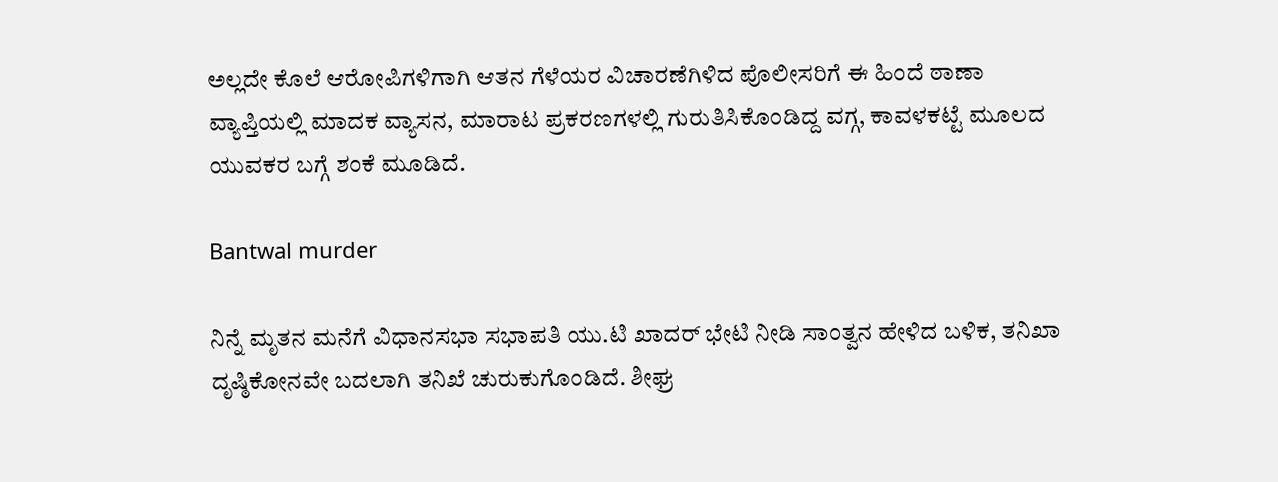ಅಲ್ಲದೇ ಕೊಲೆ ಆರೋಪಿಗಳಿಗಾಗಿ ಆತನ ಗೆಳೆಯರ ವಿಚಾರಣೆಗಿಳಿದ ಪೊಲೀಸರಿಗೆ ಈ ಹಿಂದೆ ಠಾಣಾ ವ್ಯಾಪ್ತಿಯಲ್ಲಿ ಮಾದಕ ವ್ಯಾಸನ, ಮಾರಾಟ ಪ್ರಕರಣಗಳಲ್ಲಿ ಗುರುತಿಸಿಕೊಂಡಿದ್ದ ವಗ್ಗ, ಕಾವಳಕಟ್ಟೆ ಮೂಲದ ಯುವಕರ ಬಗ್ಗೆ ಶಂಕೆ ಮೂಡಿದೆ.

Bantwal murder

ನಿನ್ನೆ ಮೃತನ ಮನೆಗೆ ವಿಧಾನಸಭಾ ಸಭಾಪತಿ ಯು.ಟಿ ಖಾದರ್ ಭೇಟಿ ನೀಡಿ ಸಾಂತ್ವನ ಹೇಳಿದ ಬಳಿಕ, ತನಿಖಾ ದೃಷ್ಠಿಕೋನವೇ ಬದಲಾಗಿ ತನಿಖೆ ಚುರುಕುಗೊಂಡಿದೆ. ಶೀಘ್ರ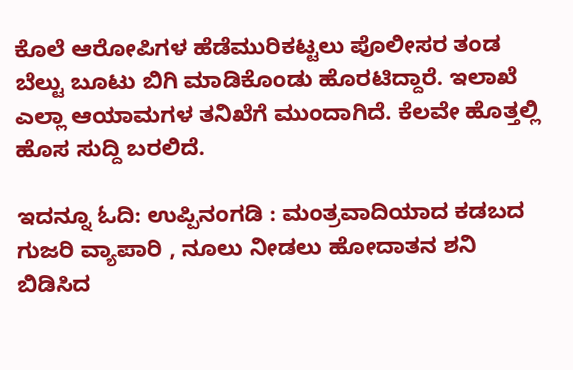ಕೊಲೆ ಆರೋಪಿಗಳ ಹೆಡೆಮುರಿಕಟ್ಟಲು ಪೊಲೀಸರ ತಂಡ ಬೆಲ್ಟು ಬೂಟು ಬಿಗಿ ಮಾಡಿಕೊಂಡು ಹೊರಟಿದ್ದಾರೆ. ಇಲಾಖೆ ಎಲ್ಲಾ ಆಯಾಮಗಳ ತನಿಖೆಗೆ ಮುಂದಾಗಿದೆ. ಕೆಲವೇ ಹೊತ್ತಲ್ಲಿ ಹೊಸ ಸುದ್ದಿ ಬರಲಿದೆ.

ಇದನ್ನೂ ಓದಿ: ಉಪ್ಪಿನಂಗಡಿ : ಮಂತ್ರವಾದಿಯಾದ ಕಡಬದ ಗುಜರಿ ವ್ಯಾಪಾರಿ , ನೂಲು ನೀಡಲು ಹೋದಾತನ ಶನಿ ಬಿಡಿಸಿದ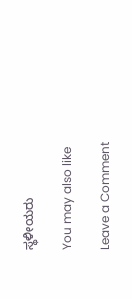ಸ್ಥಳೀಯರು

You may also like

Leave a Comment